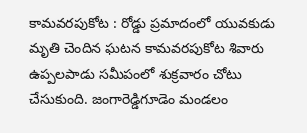కామవరపుకోట : రోడ్డు ప్రమాదంలో యువకుడు మృతి చెందిన ఘటన కామవరపుకోట శివారు ఉప్పలపాడు సమీపంలో శుక్రవారం చోటు చేసుకుంది. జంగారెడ్డిగూడెం మండలం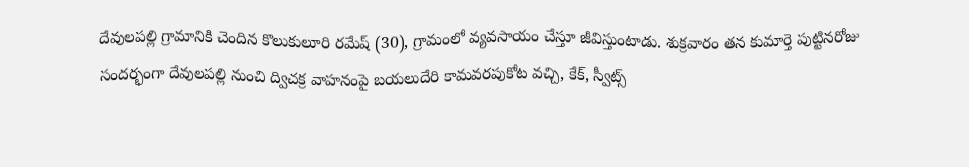దేవులపల్లి గ్రామానికి చెందిన కొలుకులూరి రమేష్ (30), గ్రామంలో వ్యవసాయం చేస్తూ జీవిస్తుంటాడు. శుక్రవారం తన కుమార్తె పుట్టినరోజు సందర్భంగా దేవులపల్లి నుంచి ద్విచక్ర వాహనంపై బయలుదేరి కామవరపుకోట వచ్చి, కేక్, స్వీట్స్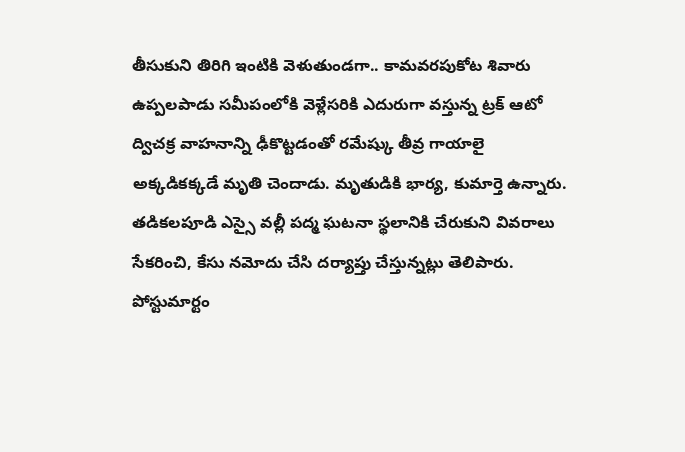తీసుకుని తిరిగి ఇంటికి వెళుతుండగా.. కామవరపుకోట శివారు ఉప్పలపాడు సమీపంలోకి వెళ్లేసరికి ఎదురుగా వస్తున్న ట్రక్ ఆటో ద్విచక్ర వాహనాన్ని ఢీకొట్టడంతో రమేష్కు తీవ్ర గాయాలై అక్కడికక్కడే మృతి చెందాడు. మృతుడికి భార్య, కుమార్తె ఉన్నారు. తడికలపూడి ఎస్సై వల్లీ పద్మ ఘటనా స్థలానికి చేరుకుని వివరాలు సేకరించి, కేసు నమోదు చేసి దర్యాప్తు చేస్తున్నట్లు తెలిపారు. పోస్టుమార్టం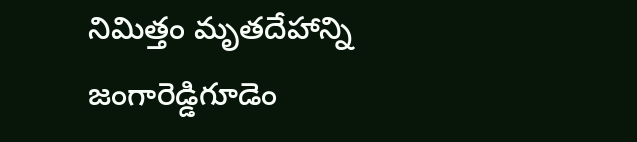నిమిత్తం మృతదేహాన్ని జంగారెడ్డిగూడెం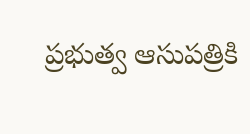ప్రభుత్వ ఆసుపత్రికి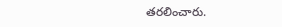తరలించారు.